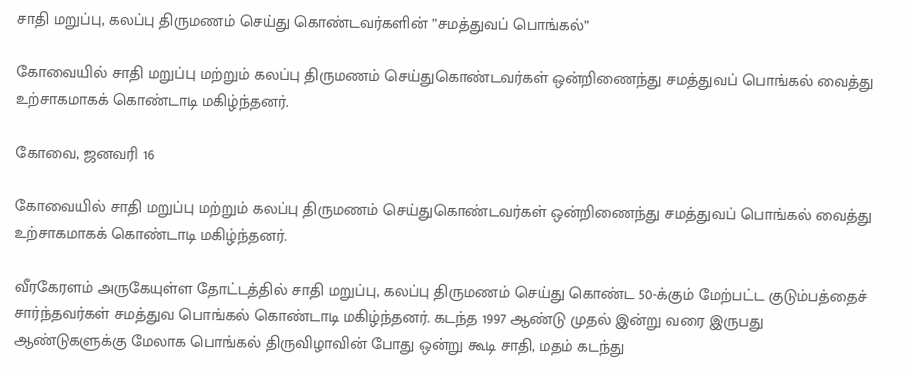சாதி மறுப்பு, கலப்பு திருமணம் செய்து கொண்டவர்களின் ”சமத்துவப் பொங்கல்”

கோவையில் சாதி மறுப்பு மற்றும் கலப்பு திருமணம் செய்துகொண்டவர்கள் ஒன்றிணைந்து சமத்துவப் பொங்கல் வைத்து உற்சாகமாகக் கொண்டாடி மகிழ்ந்தனர்.

கோவை, ஜனவரி 16

கோவையில் சாதி மறுப்பு மற்றும் கலப்பு திருமணம் செய்துகொண்டவர்கள் ஒன்றிணைந்து சமத்துவப் பொங்கல் வைத்து உற்சாகமாகக் கொண்டாடி மகிழ்ந்தனர்.

வீரகேரளம் அருகேயுள்ள தோட்டத்தில் சாதி மறுப்பு, கலப்பு திருமணம் செய்து கொண்ட 50-க்கும் மேற்பட்ட குடும்பத்தைச் சார்ந்தவர்கள் சமத்துவ பொங்கல் கொண்டாடி மகிழ்ந்தனர். கடந்த 1997 ஆண்டு முதல் இன்று வரை இருபது ஆண்டுகளுக்கு மேலாக பொங்கல் திருவிழாவின் போது ஒன்று கூடி சாதி, மதம் கடந்து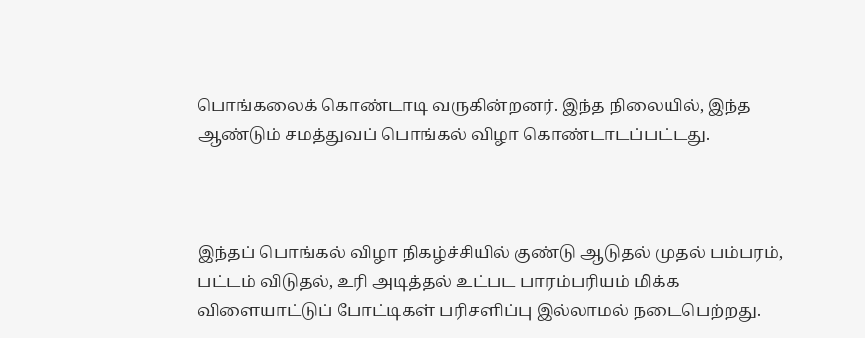பொங்கலைக் கொண்டாடி வருகின்றனர். இந்த நிலையில், இந்த ஆண்டும் சமத்துவப் பொங்கல் விழா கொண்டாடப்பட்டது.



இந்தப் பொங்கல் விழா நிகழ்ச்சியில் குண்டு ஆடுதல் முதல் பம்பரம், பட்டம் விடுதல், உரி அடித்தல் உட்பட பாரம்பரியம் மிக்க விளையாட்டுப் போட்டிகள் பரிசளிப்பு இல்லாமல் நடைபெற்றது.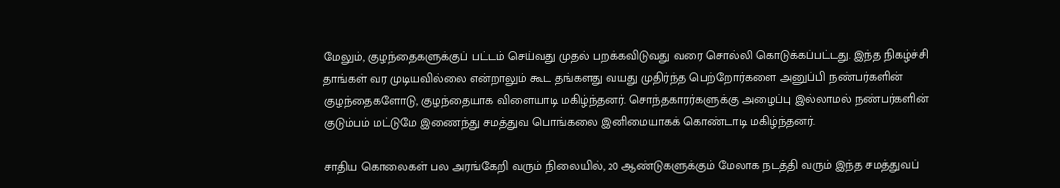மேலும், குழந்தைகளுக்குப் பட்டம் செய்வது முதல் பறக்கவிடுவது வரை சொல்லி கொடுக்கப்பட்டது. இந்த நிகழ்ச்சி தாங்கள் வர முடியவில்லை என்றாலும் கூட தங்களது வயது முதிர்ந்த பெற்றோர்களை அனுப்பி நண்பர்களின் குழந்தைகளோடு, குழந்தையாக விளையாடி மகிழ்ந்தனர். சொந்தகாரர்களுக்கு அழைப்பு இல்லாமல் நண்பர்களின் குடும்பம் மட்டுமே இணைந்து சமத்துவ பொங்கலை இனிமையாகக் கொண்டாடி மகிழ்ந்தனர்.

சாதிய கொலைகள் பல அரங்கேறி வரும் நிலையில், 20 ஆண்டுகளுக்கும் மேலாக நடத்தி வரும் இந்த சமத்துவப்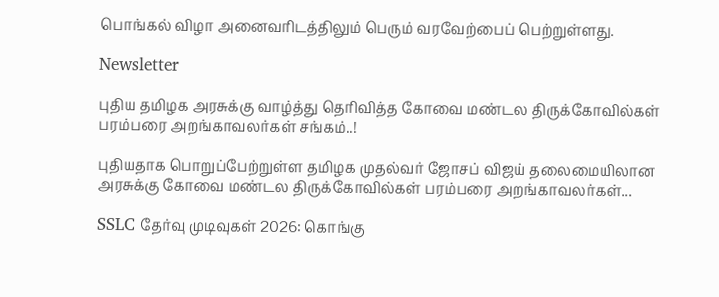பொங்கல் விழா அனைவரிடத்திலும் பெரும் வரவேற்பைப் பெற்றுள்ளது.

Newsletter

புதிய தமிழக அரசுக்கு வாழ்த்து தெரிவித்த கோவை மண்டல திருக்கோவில்கள் பரம்பரை அறங்காவலர்கள் சங்கம்..!

புதியதாக பொறுப்பேற்றுள்ள தமிழக முதல்வர் ஜோசப் விஜய் தலைமையிலான அரசுக்கு கோவை மண்டல திருக்கோவில்கள் பரம்பரை அறங்காவலர்கள்...

SSLC தேர்வு முடிவுகள் 2026: கொங்கு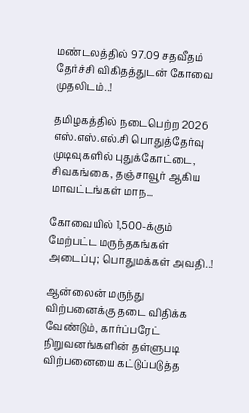மண்டலத்தில் 97.09 சதவீதம் தேர்ச்சி விகிதத்துடன் கோவை முதலிடம்..!

தமிழகத்தில் நடைபெற்ற 2026 எஸ்.எஸ்.எல்.சி பொதுத்தேர்வு முடிவுகளில் புதுக்கோட்டை, சிவகங்கை, தஞ்சாவூர் ஆகிய மாவட்டங்கள் மாந...

கோவையில் 1,500-க்கும் மேற்பட்ட மருந்தகங்கள் அடைப்பு; பொதுமக்கள் அவதி..!

ஆன்லைன் மருந்து விற்பனைக்கு தடை விதிக்க வேண்டும், கார்ப்பரேட் நிறுவனங்களின் தள்ளுபடி விற்பனையை கட்டுப்படுத்த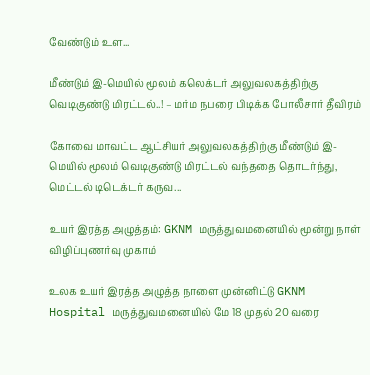வேண்டும் உள...

மீண்டும் இ-மெயில் மூலம் கலெக்டர் அலுவலகத்திற்கு வெடிகுண்டு மிரட்டல்..! – மர்ம நபரை பிடிக்க போலீசார் தீவிரம்

கோவை மாவட்ட ஆட்சியர் அலுவலகத்திற்கு மீண்டும் இ-மெயில் மூலம் வெடிகுண்டு மிரட்டல் வந்ததை தொடர்ந்து, மெட்டல் டிடெக்டர் கருவ...

உயர் இரத்த அழுத்தம்: GKNM மருத்துவமனையில் மூன்று நாள் விழிப்புணர்வு முகாம்

உலக உயர் இரத்த அழுத்த நாளை முன்னிட்டு GKNM Hospital மருத்துவமனையில் மே 18 முதல் 20 வரை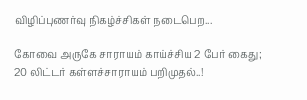விழிப்புணர்வு நிகழ்ச்சிகள் நடைபெற...

கோவை அருகே சாராயம் காய்ச்சிய 2 பேர் கைது; 20 லிட்டர் கள்ளச்சாராயம் பறிமுதல்..!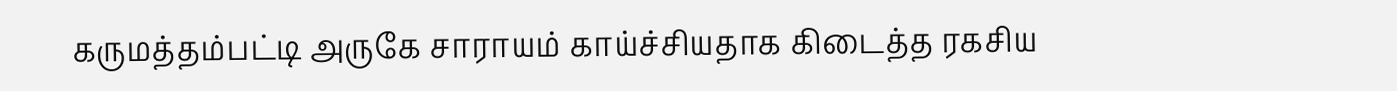கருமத்தம்பட்டி அருகே சாராயம் காய்ச்சியதாக கிடைத்த ரகசிய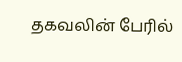தகவலின் பேரில்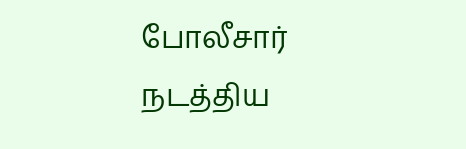போலீசார் நடத்திய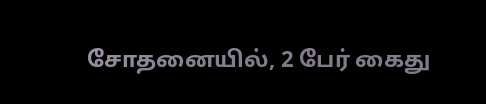சோதனையில், 2 பேர் கைது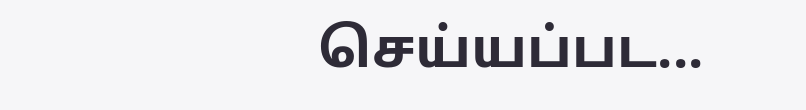செய்யப்பட...